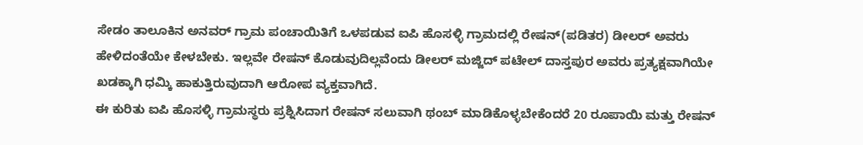ಸೇಡಂ ತಾಲೂಕಿನ ಅನವರ್ ಗ್ರಾಮ ಪಂಚಾಯಿತಿಗೆ ಒಳಪಡುವ ಐಪಿ ಹೊಸಳ್ಳಿ ಗ್ರಾಮದಲ್ಲಿ ರೇಷನ್(ಪಡಿತರ) ಡೀಲರ್ ಅವರು ಹೇಳಿದಂತೆಯೇ ಕೇಳಬೇಕು. ಇಲ್ಲವೇ ರೇಷನ್ ಕೊಡುವುದಿಲ್ಲವೆಂದು ಡೀಲರ್ ಮಜ್ಜಿದ್ ಪಟೇಲ್ ದಾಸ್ತಪುರ ಅವರು ಪ್ರತ್ಯಕ್ಷವಾಗಿಯೇ ಖಡಕ್ಕಾಗಿ ಧಮ್ಕಿ ಹಾಕುತ್ತಿರುವುದಾಗಿ ಆರೋಪ ವ್ಯಕ್ತವಾಗಿದೆ.
ಈ ಕುರಿತು ಐಪಿ ಹೊಸಳ್ಳಿ ಗ್ರಾಮಸ್ಥರು ಪ್ರಶ್ನಿಸಿದಾಗ ರೇಷನ್ ಸಲುವಾಗಿ ಥಂಬ್ ಮಾಡಿಕೊಳ್ಳಬೇಕೆಂದರೆ 20 ರೂಪಾಯಿ ಮತ್ತು ರೇಷನ್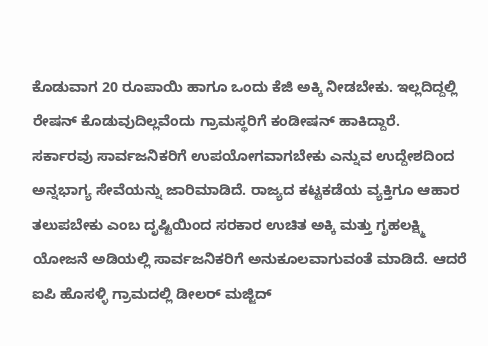ಕೊಡುವಾಗ 20 ರೂಪಾಯಿ ಹಾಗೂ ಒಂದು ಕೆಜಿ ಅಕ್ಕಿ ನೀಡಬೇಕು. ಇಲ್ಲದಿದ್ದಲ್ಲಿ ರೇಷನ್ ಕೊಡುವುದಿಲ್ಲವೆಂದು ಗ್ರಾಮಸ್ಥರಿಗೆ ಕಂಡೀಷನ್ ಹಾಕಿದ್ದಾರೆ.
ಸರ್ಕಾರವು ಸಾರ್ವಜನಿಕರಿಗೆ ಉಪಯೋಗವಾಗಬೇಕು ಎನ್ನುವ ಉದ್ದೇಶದಿಂದ ಅನ್ನಭಾಗ್ಯ ಸೇವೆಯನ್ನು ಜಾರಿಮಾಡಿದೆ. ರಾಜ್ಯದ ಕಟ್ಟಕಡೆಯ ವ್ಯಕ್ತಿಗೂ ಆಹಾರ ತಲುಪಬೇಕು ಎಂಬ ದೃಷ್ಟಿಯಿಂದ ಸರಕಾರ ಉಚಿತ ಅಕ್ಕಿ ಮತ್ತು ಗೃಹಲಕ್ಷ್ಮಿ ಯೋಜನೆ ಅಡಿಯಲ್ಲಿ ಸಾರ್ವಜನಿಕರಿಗೆ ಅನುಕೂಲವಾಗುವಂತೆ ಮಾಡಿದೆ. ಆದರೆ ಐಪಿ ಹೊಸಳ್ಳಿ ಗ್ರಾಮದಲ್ಲಿ ಡೀಲರ್ ಮಜ್ಜಿದ್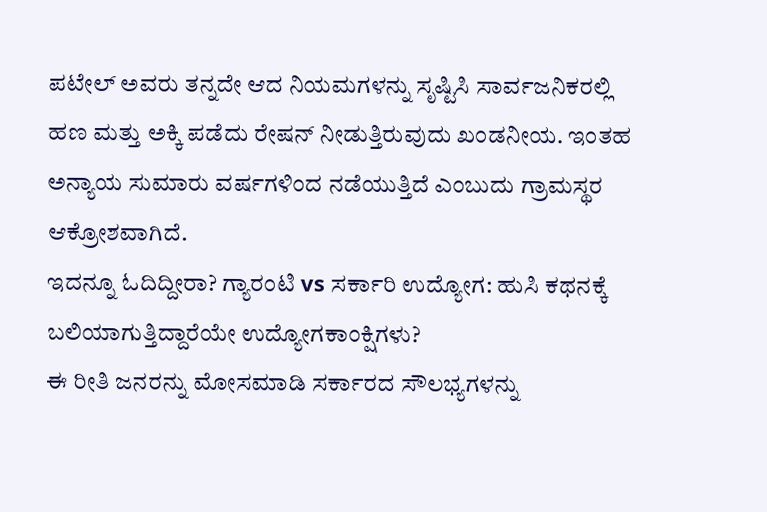ಪಟೇಲ್ ಅವರು ತನ್ನದೇ ಆದ ನಿಯಮಗಳನ್ನು ಸೃಷ್ಟಿಸಿ ಸಾರ್ವಜನಿಕರಲ್ಲಿ ಹಣ ಮತ್ತು ಅಕ್ಕಿ ಪಡೆದು ರೇಷನ್ ನೀಡುತ್ತಿರುವುದು ಖಂಡನೀಯ. ಇಂತಹ ಅನ್ಯಾಯ ಸುಮಾರು ವರ್ಷಗಳಿಂದ ನಡೆಯುತ್ತಿದೆ ಎಂಬುದು ಗ್ರಾಮಸ್ಥರ ಆಕ್ರೋಶವಾಗಿದೆ.
ಇದನ್ನೂ ಓದಿದ್ದೀರಾ? ಗ್ಯಾರಂಟಿ vs ಸರ್ಕಾರಿ ಉದ್ಯೋಗ: ಹುಸಿ ಕಥನಕ್ಕೆ ಬಲಿಯಾಗುತ್ತಿದ್ದಾರೆಯೇ ಉದ್ಯೋಗಕಾಂಕ್ಷಿಗಳು?
ಈ ರೀತಿ ಜನರನ್ನು ಮೋಸಮಾಡಿ ಸರ್ಕಾರದ ಸೌಲಭ್ಯಗಳನ್ನು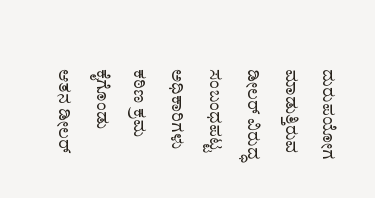ದುರುಪಯೋಗ ಮಾಡುತ್ತಿರುವ ಡೀಲರ್ ವಿರುದ್ಧ ಸಂಬಂಧಪಟ್ಟ ಅಧಿಕಾರಿಗಳು ಕಠಿಣ ಕ್ರಮ ಕೈಗೊಂಡು ಆತನ ಡೀಲರ್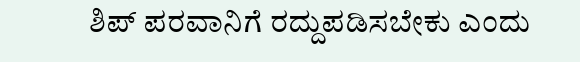ಶಿಪ್ ಪರವಾನಿಗೆ ರದ್ದುಪಡಿಸಬೇಕು ಎಂದು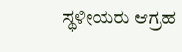ಸ್ಥಳೀಯರು ಆಗ್ರಹ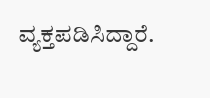ವ್ಯಕ್ತಪಡಿಸಿದ್ದಾರೆ.